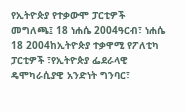የኢትዮጵያ የተቃውሞ ፓርቲዎች መግለጫ፤ 18 ነሐሴ 2004ዓርብ፣ ነሐሴ 18 2004ከኢትዮጵያ ተቃዋሚ የፖለቲካ ፓርቲዎች ፣የኢትዮጵያ ፌደራላዊ ዴሞካራሲያዊ አንድነት ግንባር፣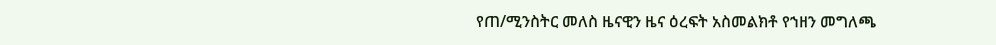የጠ/ሚንስትር መለስ ዜናዊን ዜና ዕረፍት አስመልክቶ የኀዘን መግለጫ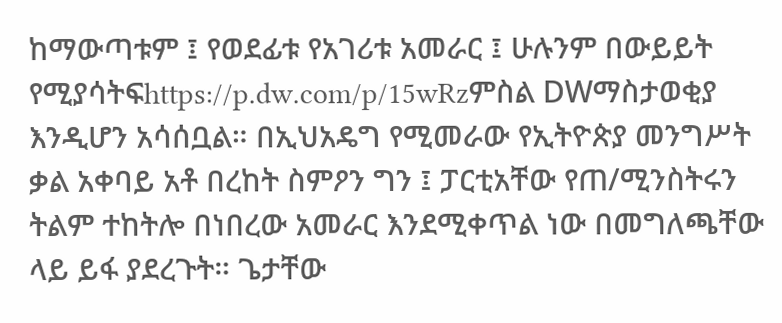ከማውጣቱም ፤ የወደፊቱ የአገሪቱ አመራር ፤ ሁሉንም በውይይት የሚያሳትፍhttps://p.dw.com/p/15wRzምስል DWማስታወቂያ እንዲሆን አሳሰቧል። በኢህአዴግ የሚመራው የኢትዮጵያ መንግሥት ቃል አቀባይ አቶ በረከት ስምዖን ግን ፤ ፓርቲአቸው የጠ/ሚንስትሩን ትልም ተከትሎ በነበረው አመራር እንደሚቀጥል ነው በመግለጫቸው ላይ ይፋ ያደረጉት። ጌታቸው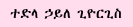ተድላ ኃይለ ጊዮርጊስ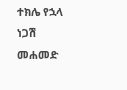ተክሌ የኋላ ነጋሽ መሐመድ